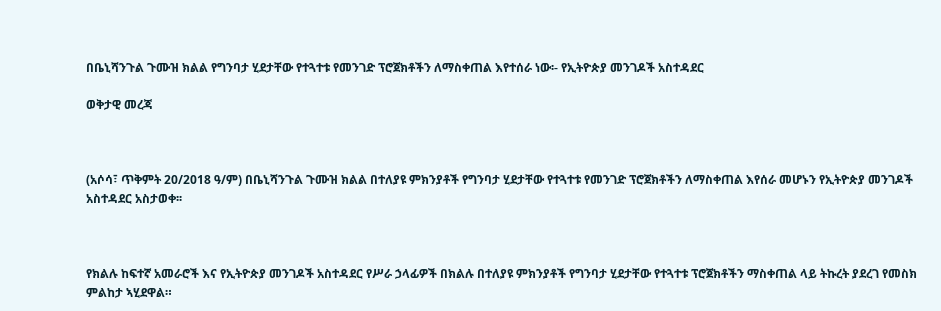በቤኒሻንጉል ጉሙዝ ክልል የግንባታ ሂደታቸው የተጓተቱ የመንገድ ፕሮጀክቶችን ለማስቀጠል እየተሰራ ነው፡- የኢትዮጵያ መንገዶች አስተዳደር

ወቅታዊ መረጃ



(አሶሳ፣ ጥቅምት 20/2018 ዓ/ም) በቤኒሻንጉል ጉሙዝ ክልል በተለያዩ ምክንያቶች የግንባታ ሂደታቸው የተጓተቱ የመንገድ ፕሮጀክቶችን ለማስቀጠል እየሰራ መሆኑን የኢትዮጵያ መንገዶች አስተዳደር አስታወቀ፡፡



የክልሉ ከፍተኛ አመራሮች እና የኢትዮጵያ መንገዶች አስተዳደር የሥራ ኃላፊዎች በክልሉ በተለያዩ ምክንያቶች የግንባታ ሂደታቸው የተጓተቱ ፕሮጀክቶችን ማስቀጠል ላይ ትኩረት ያደረገ የመስክ ምልከታ ኣሂደዋል።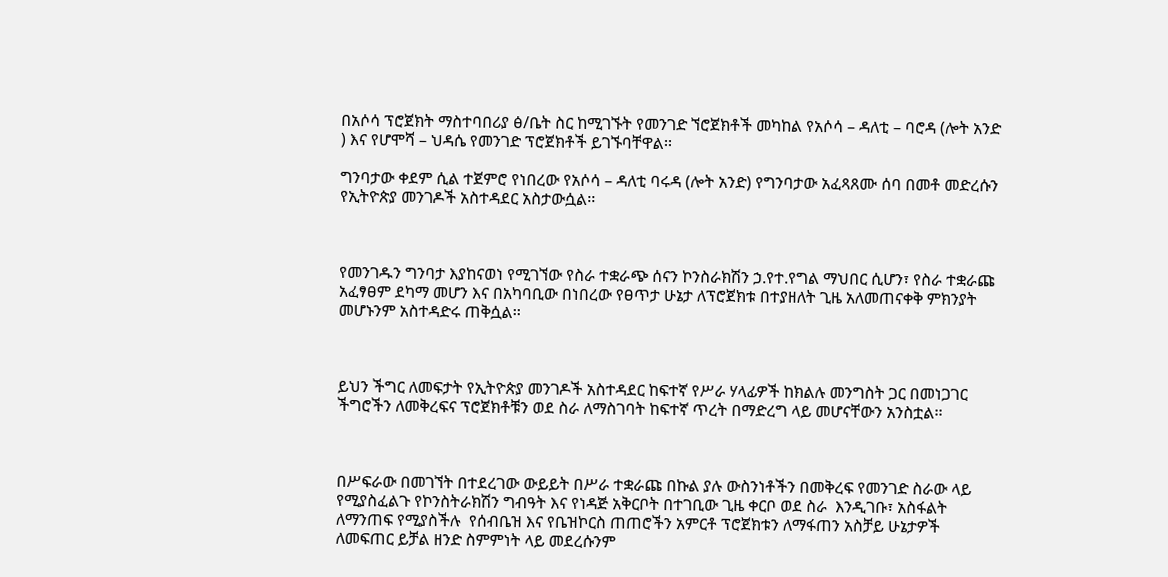በአሶሳ ፕሮጀክት ማስተባበሪያ ፅ/ቤት ስር ከሚገኙት የመንገድ ኘሮጀክቶች መካከል የአሶሳ – ዳለቲ – ባሮዳ (ሎት አንድ ) እና የሆሞሻ – ህዳሴ የመንገድ ፕሮጀክቶች ይገኙባቸዋል፡፡

ግንባታው ቀደም ሲል ተጀምሮ የነበረው የአሶሳ – ዳለቲ ባሩዳ (ሎት አንድ) የግንባታው አፈጻጸሙ ሰባ በመቶ መድረሱን የኢትዮጵያ መንገዶች አስተዳደር አስታውሷል፡፡



የመንገዱን ግንባታ እያከናወነ የሚገኘው የስራ ተቋራጭ ሰናን ኮንስራክሽን ኃ.የተ.የግል ማህበር ሲሆን፣ የስራ ተቋራጩ አፈፃፀም ደካማ መሆን እና በአካባቢው በነበረው የፀጥታ ሁኔታ ለፕሮጀክቱ በተያዘለት ጊዜ አለመጠናቀቅ ምክንያት መሆኑንም አስተዳድሩ ጠቅሷል፡፡



ይህን ችግር ለመፍታት የኢትዮጵያ መንገዶች አስተዳደር ከፍተኛ የሥራ ሃላፊዎች ከክልሉ መንግስት ጋር በመነጋገር ችግሮችን ለመቅረፍና ፕሮጀክቶቹን ወደ ስራ ለማስገባት ከፍተኛ ጥረት በማድረግ ላይ መሆናቸውን አንስቷል፡፡



በሥፍራው በመገኘት በተደረገው ውይይት በሥራ ተቋራጩ በኩል ያሉ ውስንነቶችን በመቅረፍ የመንገድ ስራው ላይ የሚያስፈልጉ የኮንስትራክሽን ግብዓት እና የነዳጅ አቅርቦት በተገቢው ጊዜ ቀርቦ ወደ ስራ  እንዲገቡ፣ አስፋልት ለማንጠፍ የሚያስችሉ  የሰብቤዝ እና የቤዝኮርስ ጠጠሮችን አምርቶ ፕሮጀክቱን ለማፋጠን አስቻይ ሁኔታዎች ለመፍጠር ይቻል ዘንድ ስምምነት ላይ መደረሱንም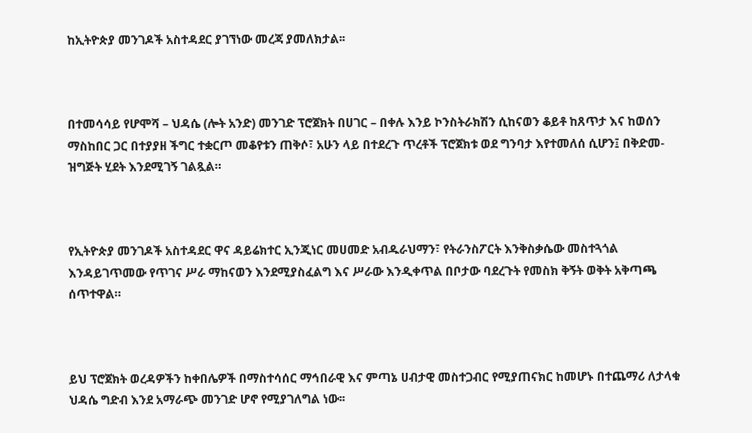ከኢትዮጵያ መንገዶች አስተዳደር ያገኘነው መረጃ ያመለክታል፡፡



በተመሳሳይ የሆሞሻ – ህዳሴ (ሎት አንድ) መንገድ ፕሮጀክት በሀገር – በቀሉ እንይ ኮንስትራክሽን ሲከናወን ቆይቶ ከጸጥታ እና ከወሰን ማስከበር ጋር በተያያዘ ችግር ተቋርጦ መቆየቱን ጠቅሶ፣ አሁን ላይ በተደረጉ ጥረቶች ፕሮጀክቱ ወደ ግንባታ እየተመለሰ ሲሆን፤ በቅድመ-ዝግጅት ሂደት እንደሚገኝ ገልጿል።



የኢትዮጵያ መንገዶች አስተዳደር ዋና ዳይሬክተር ኢንጂነር መሀመድ አብዱራህማን፣ የትራንስፖርት እንቅስቃሴው መስተጓጎል እንዳይገጥመው የጥገና ሥራ ማከናወን እንደሚያስፈልግ እና ሥራው እንዲቀጥል በቦታው ባደረጉት የመስክ ቅኝት ወቅት አቅጣጫ ሰጥተዋል።



ይህ ፕሮጀክት ወረዳዎችን ከቀበሌዎች በማስተሳሰር ማኅበራዊ እና ምጣኔ ሀብታዊ መስተጋብር የሚያጠናክር ከመሆኑ በተጨማሪ ለታላቁ ህዳሴ ግድብ እንደ አማራጭ መንገድ ሆኖ የሚያገለግል ነው፡፡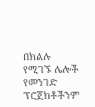በክልሉ የሚገኙ ሌሎች የመንገድ ፕሮጀክቶችንም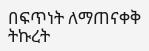በፍጥነት ለማጠናቀቅ ትኩረት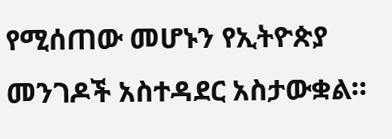የሚሰጠው መሆኑን የኢትዮጵያ መንገዶች አስተዳደር አስታውቋል።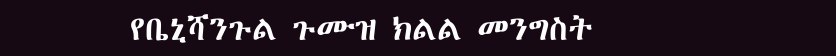የቤኒሻንጉል ጉሙዝ ክልል መንግስት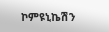ኮምዩኒኬሽን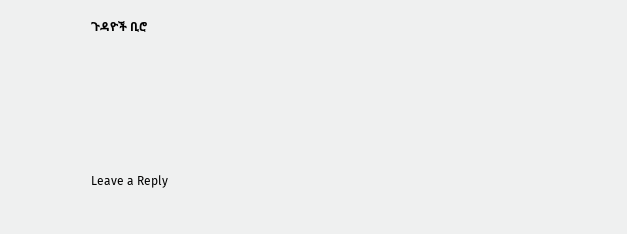ጉዳዮች ቢሮ





Leave a Reply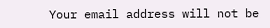Your email address will not be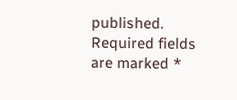published. Required fields are marked *